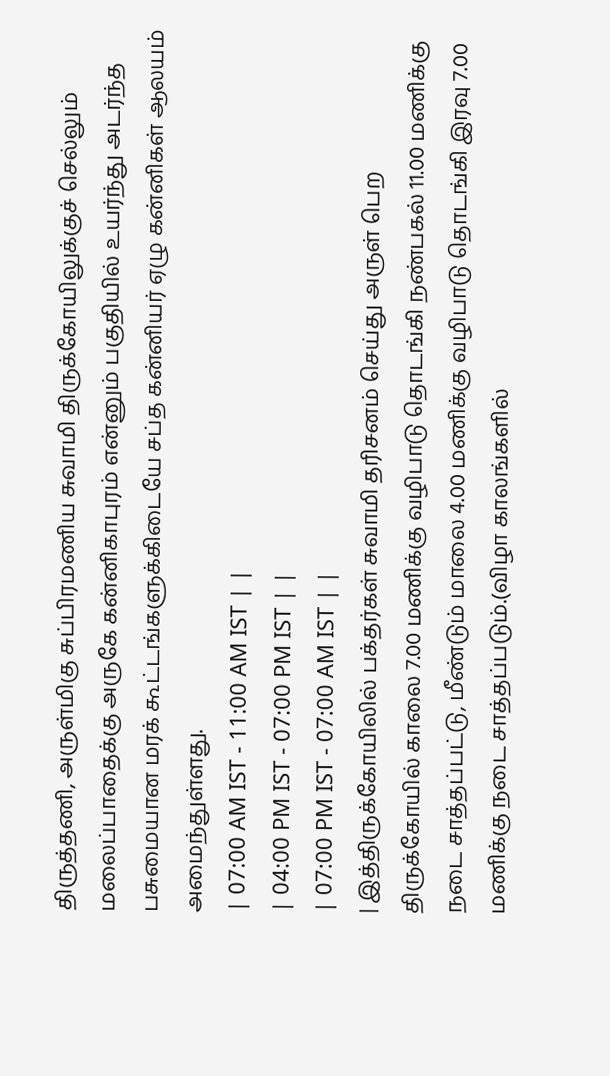திருத்தணி, அருள்மிகு சுப்பிரமணிய சுவாமி திருக்கோயிலுக்குச் செல்லும் மலைப்பாதைக்கு அருகே கன்னிகாபுரம் என்னும் பகுதியில் உயர்ந்து அடர்ந்த பசுமையான மரக் கூட்டங்களுக்கிடையே சப்த கன்னியர் ஏழு கன்னிகள் ஆலயம் அமைந்துள்ளது.
| 07:00 AM IST - 11:00 AM IST | |
| 04:00 PM IST - 07:00 PM IST | |
| 07:00 PM IST - 07:00 AM IST | |
| இத்திருக்கோயிலில் பக்தர்கள் சுவாமி தரிசனம் செய்து அருள் பெற திருக்கோயில் காலை 7.00 மணிக்கு வழிபாடு தொடங்கி நண்பகல் 11.00 மணிக்கு நடை சாத்தப்பட்டு, மீண்டும் மாலை 4.00 மணிக்கு வழிபாடு தொடங்கி இரவு 7.00 மணிக்கு நடை சாத்தப்படும்.(விழா காலங்களில்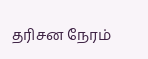தரிசன நேரம்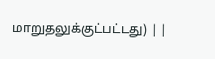மாறுதலுக்குட்பட்டது) | |